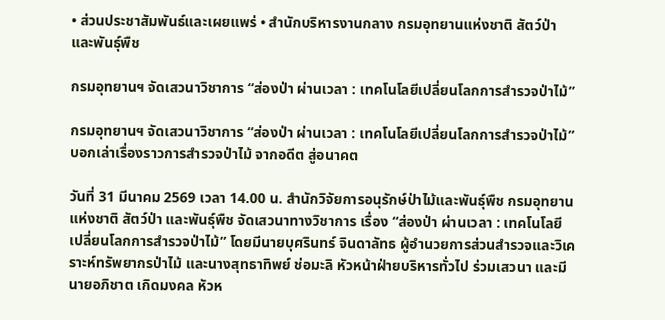• ส่วนประชาสัมพันธ์และเผยแพร่ • สำนักบริหารงานกลาง กรมอุทยานแห่งชาติ สัตว์ป่า และพันธุ์พืช

กรมอุทยานฯ จัดเสวนาวิชาการ “ส่องป่า ผ่านเวลา : เทคโนโลยีเปลี่ยนโลกการสำรวจป่าไม้”

กรมอุทยานฯ จัดเสวนาวิชาการ “ส่องป่า ผ่านเวลา : เทคโนโลยีเปลี่ยนโลกการสำรวจป่าไม้” บอกเล่าเรื่องราวการสำรวจป่าไม้ จากอดีต สู่อนาคต

วันที่ 31 มีนาคม 2569 เวลา 14.00 น. สำนักวิจัยการอนุรักษ์ป่าไม้และพันธุ์พืช กรมอุทยานแห่งชาติ สัตว์ป่า และพันธุ์พืช จัดเสวนาทางวิชาการ เรื่อง “ส่องป่า ผ่านเวลา : เทคโนโลยี เปลี่ยนโลกการสำรวจป่าไม้” โดยมีนายบุศรินทร์ จินดาลัทธ ผู้อำนวยการส่วนสำรวจและวิเคราะห์ทรัพยากรป่าไม้ และนางสุทธาทิพย์ ช่อมะลิ หัวหน้าฝ่ายบริหารทั่วไป ร่วมเสวนา และมีนายอภิชาต เกิดมงคล หัวห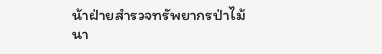น้าฝ่ายสำรวจทรัพยากรป่าไม้ นา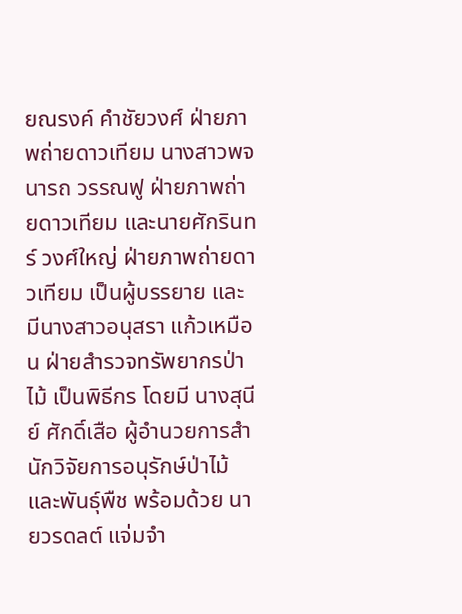ยณรงค์ คำชัยวงศ์ ฝ่ายภาพถ่ายดาวเทียม นางสาวพจนารถ วรรณฟู ฝ่ายภาพถ่ายดาวเทียม และนายศักรินทร์ วงศ์ใหญ่ ฝ่ายภาพถ่ายดาวเทียม เป็นผู้บรรยาย และมีนางสาวอนุสรา แก้วเหมือน ฝ่ายสำรวจทรัพยากรป่าไม้ เป็นพิธีกร โดยมี นางสุนีย์ ศักดิ์เสือ ผู้อำนวยการสำนักวิจัยการอนุรักษ์ป่าไม้และพันธุ์พืช พร้อมด้วย นายวรดลต์ แจ่มจำ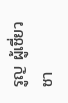รูญ ผู้เชี่ยวชา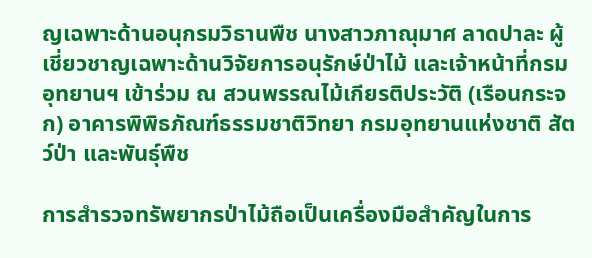ญเฉพาะด้านอนุกรมวิธานพืช นางสาวภาณุมาศ ลาดปาละ ผู้เชี่ยวชาญเฉพาะด้านวิจัยการอนุรักษ์ป่าไม้ และเจ้าหน้าที่กรมอุทยานฯ เข้าร่วม ณ สวนพรรณไม้เกียรติประวัติ (เรือนกระจก) อาคารพิพิธภัณฑ์ธรรมชาติวิทยา กรมอุทยานแห่งชาติ สัตว์ป่า และพันธุ์พืช

การสำรวจทรัพยากรป่าไม้ถือเป็นเครื่องมือสำคัญในการ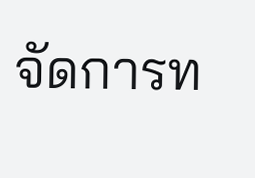จัดการท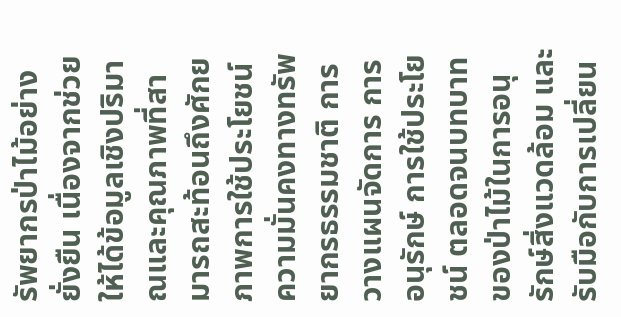รัพยากรป่าไม้อย่างยั่งยืน เนื่องจากช่วยให้ได้ข้อมูลเชิงปริมาณและคุณภาพที่สามารถสะท้อนถึงศักยภาพการใช้ประโยชน์ ความมั่นคงทางทรัพยากรธรรมชาติ การวางแผนจัดการ การอนุรักษ์ การใช้ประโยชน์ ตลอดจนบทบาทของป่าไม้ในการอนุรักษ์สิ่งแวดล้อม และรับมือกับการเปลี่ยน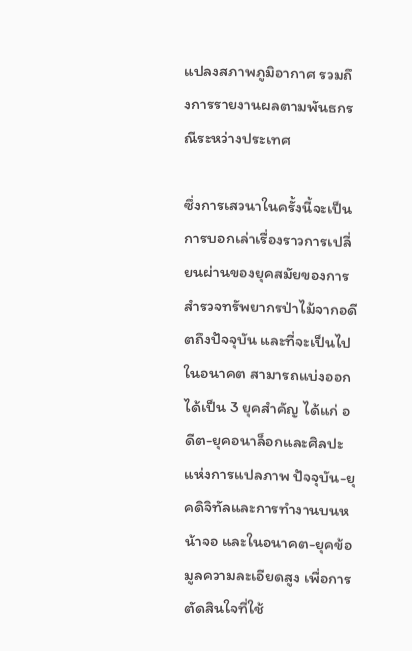แปลงสภาพภูมิอากาศ รวมถึงการรายงานผลตามพันธกรณีระหว่างประเทศ

ซึ่งการเสวนาในครั้งนี้จะเป็นการบอกเล่าเรื่องราวการเปลี่ยนผ่านของยุคสมัยของการสำรวจทรัพยากรป่าไม้จากอดีตถึงปัจจุบัน และที่จะเป็นไปในอนาคต สามารถแบ่งออกได้เป็น 3 ยุคสำคัญ ได้แก่ อดีต-ยุคอนาล็อกและศิลปะแห่งการแปลภาพ ปัจจุบัน-ยุคดิจิทัลและการทำงานบนหน้าจอ และในอนาคต-ยุคข้อมูลความละเอียดสูง เพื่อการตัดสินใจที่ใช้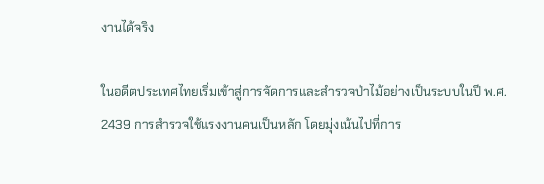งานได้จริง

ในอดีตประเทศไทยเริ่มเข้าสู่การจัดการและสำรวจป่าไม้อย่างเป็นระบบในปี พ.ศ. 2439 การสำรวจใช้แรงงานคนเป็นหลัก โดยมุ่งเน้นไปที่การ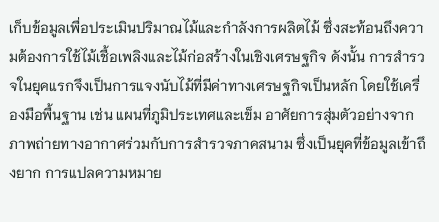เก็บข้อมูลเพื่อประเมินปริมาณไม้และกำลังการผลิตไม้ ซึ่งสะท้อนถึงความต้องการใช้ไม้เชื้อเพลิงและไม้ก่อสร้างในเชิงเศรษฐกิจ ดังนั้น การสำรวจในยุคแรกจึงเป็นการแจงนับไม้ที่มีค่าทางเศรษฐกิจเป็นหลัก โดยใช้เครื่องมือพื้นฐาน เช่น แผนที่ภูมิประเทศและเข็ม อาศัยการสุ่มตัวอย่างจากภาพถ่ายทางอากาศร่วมกับการสำรวจภาคสนาม ซึ่งเป็นยุคที่ข้อมูลเข้าถึงยาก การแปลความหมาย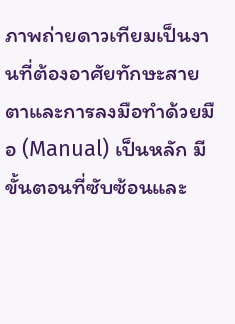ภาพถ่ายดาวเทียมเป็นงานที่ต้องอาศัยทักษะสายตาและการลงมือทำด้วยมือ (Manual) เป็นหลัก มีขั้นตอนที่ซับซ้อนและ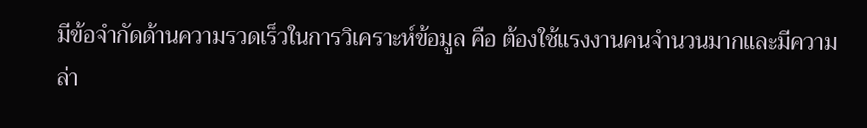มีข้อจำกัดด้านความรวดเร็วในการวิเคราะห์ข้อมูล คือ ต้องใช้แรงงานคนจำนวนมากและมีความล่า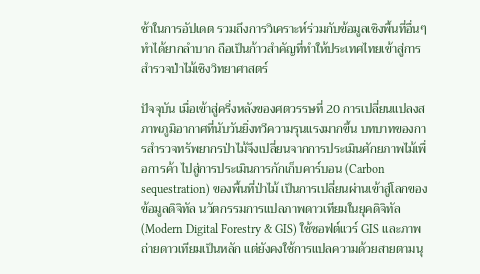ช้าในการอัปเดต รวมถึงการวิเคราะห์ร่วมกับข้อมูลเชิงพื้นที่อื่นๆ ทำได้ยากลำบาก ถือเป็นก้าวสำคัญที่ทำให้ประเทศไทยเข้าสู่การสำรวจป่าไม้เชิงวิทยาศาสตร์

ปัจจุบัน เมื่อเข้าสู่ครึ่งหลังของศตวรรษที่ 20 การเปลี่ยนแปลงสภาพภูมิอากาศที่นับวันยิ่งทวีความรุนแรงมากขึ้น บทบาทของการสำรวจทรัพยากรป่าไม้จึงเปลี่ยนจากการประเมินศักยภาพไม้เพื่อการค้า ไปสู่การประเมินการกักเก็บคาร์บอน (Carbon sequestration) ของพื้นที่ป่าไม้ เป็นการเปลี่ยนผ่านเข้าสู่โลกของข้อมูลดิจิทัล นวัตกรรมการแปลภาพดาวเทียมในยุคดิจิทัล (Modern Digital Forestry & GIS) ใช้ซอฟต์แวร์ GIS และภาพถ่ายดาวเทียมเป็นหลัก แต่ยังคงใช้การแปลความด้วยสายตามนุ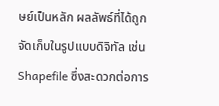ษย์เป็นหลัก ผลลัพธ์ที่ได้ถูกจัดเก็บในรูปแบบดิจิทัล เช่น Shapefile ซึ่งสะดวกต่อการ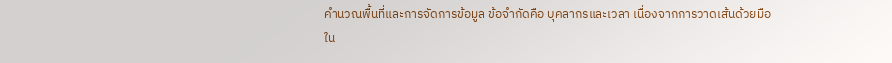คำนวณพื้นที่และการจัดการข้อมูล ข้อจำกัดคือ บุคลากรและเวลา เนื่องจากการวาดเส้นด้วยมือใน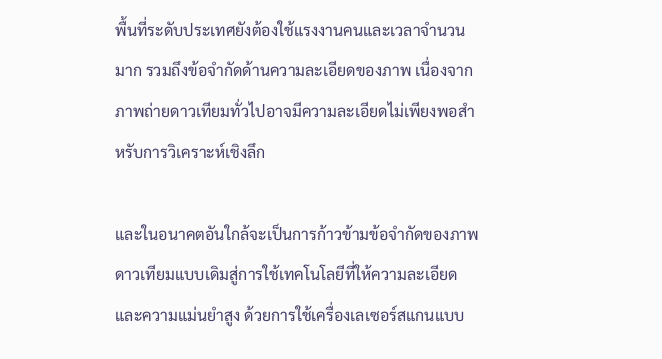พื้นที่ระดับประเทศยังต้องใช้แรงงานคนและเวลาจำนวนมาก รวมถึงข้อจำกัดด้านความละเอียดของภาพ เนื่องจากภาพถ่ายดาวเทียมทั่วไปอาจมีความละเอียดไม่เพียงพอสำหรับการวิเคราะห์เชิงลึก

และในอนาคตอันใกล้จะเป็นการก้าวข้ามข้อจำกัดของภาพดาวเทียมแบบเดิมสู่การใช้เทคโนโลยีที่ให้ความละเอียดและความแม่นยำสูง ด้วยการใช้เครื่องเลเซอร์สแกนแบบ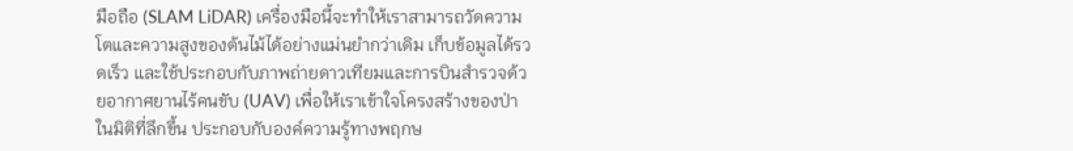มือถือ (SLAM LiDAR) เครื่องมือนี้จะทำให้เราสามารถวัดความโตและความสูงของต้นไม้ได้อย่างแม่นยำกว่าเดิม เก็บข้อมูลได้รวดเร็ว และใช้ประกอบกับภาพถ่ายดาวเทียมและการบินสำรวจด้วยอากาศยานไร้คนขับ (UAV) เพื่อให้เราเข้าใจโครงสร้างของป่าในมิติที่ลึกขึ้น ประกอบกับองค์ความรู้ทางพฤกษ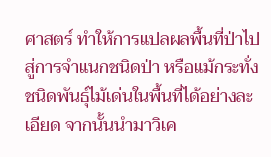ศาสตร์ ทำให้การแปลผลพื้นที่ป่าไปสู่การจำแนกชนิดป่า หรือแม้กระทั่งชนิดพันธุ์ไม้เด่นในพื้นที่ได้อย่างละเอียด จากนั้นนำมาวิเค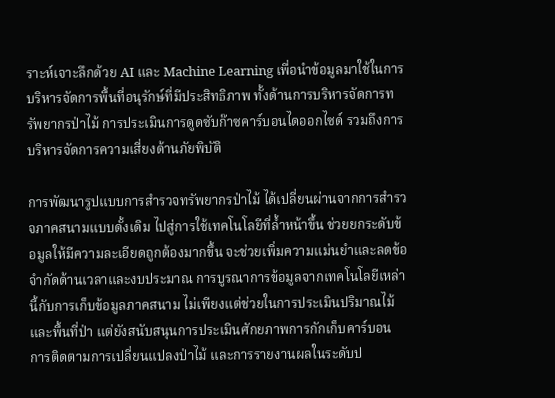ราะห์เจาะลึกด้วย AI และ Machine Learning เพื่อนำข้อมูลมาใช้ในการบริหารจัดการพื้นที่อนุรักษ์ที่มีประสิทธิภาพ ทั้งด้านการบริหารจัดการทรัพยากรป่าไม้ การประเมินการดูดซับก๊าซคาร์บอนไดออกไซด์ รวมถึงการบริหารจัดการความเสี่ยงด้านภัยพิบัติ

การพัฒนารูปแบบการสำรวจทรัพยากรป่าไม้ ได้เปลี่ยนผ่านจากการสำรวจภาคสนามแบบดั้งเดิม ไปสู่การใช้เทคโนโลยีที่ล้ำหน้าขึ้น ช่วยยกระดับข้อมูลให้มีความละเอียดถูกต้องมากขึ้น จะช่วยเพิ่มความแม่นยำและลดข้อจำกัดด้านเวลาและงบประมาณ การบูรณาการข้อมูลจากเทคโนโลยีเหล่านี้กับการเก็บข้อมูลภาคสนาม ไม่เพียงแต่ช่วยในการประเมินปริมาณไม้และพื้นที่ป่า แต่ยังสนับสนุนการประเมินศักยภาพการกักเก็บคาร์บอน การติดตามการเปลี่ยนแปลงป่าไม้ และการรายงานผลในระดับป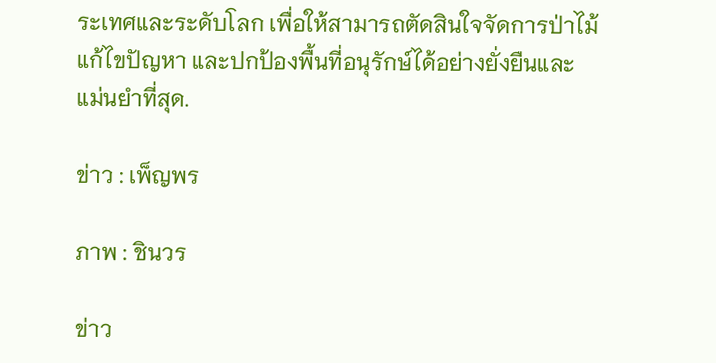ระเทศและระดับโลก เพื่อให้สามารถตัดสินใจจัดการป่าไม้ แก้ไขปัญหา และปกป้องพื้นที่อนุรักษ์ได้อย่างยั่งยืนและแม่นยำที่สุด.

ข่าว : เพ็ญพร

ภาพ : ชินวร

ข่าว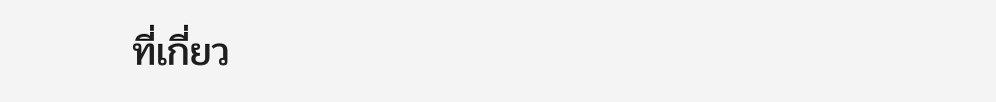ที่เกี่ยว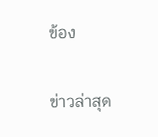ข้อง

ข่าวล่าสุด